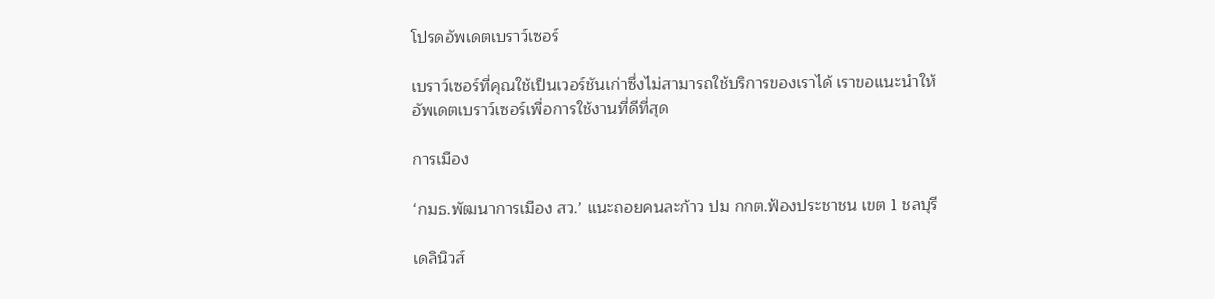โปรดอัพเดตเบราว์เซอร์

เบราว์เซอร์ที่คุณใช้เป็นเวอร์ชันเก่าซึ่งไม่สามารถใช้บริการของเราได้ เราขอแนะนำให้อัพเดตเบราว์เซอร์เพื่อการใช้งานที่ดีที่สุด

การเมือง

‘กมธ.พัฒนาการเมือง สว.’ แนะถอยคนละก้าว ปม กกต.ฟ้องประชาชน เขต 1 ชลบุรี

เดลินิวส์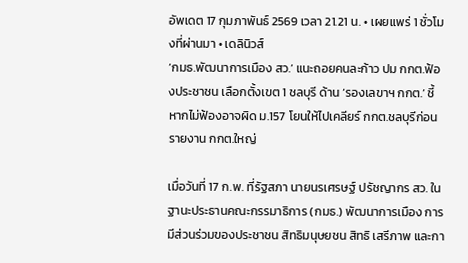อัพเดต 17 กุมภาพันธ์ 2569 เวลา 21.21 น. • เผยแพร่ 1 ชั่วโมงที่ผ่านมา • เดลินิวส์
‘กมธ.พัฒนาการเมือง สว.’ แนะถอยคนละก้าว ปม กกต.ฟ้องประชาชน เลือกตั้งเขต 1 ชลบุรี ด้าน ‘รองเลขาฯ กกต.’ ชี้หากไม่ฟ้องอาจผิด ม.157 โยนให้ไปเคลียร์ กกต.ชลบุรีก่อนรายงาน กกต.ใหญ่

เมื่อวันที่ 17 ก.พ. ที่รัฐสภา นายนรเศรษฐ์ ปรัชญากร สว. ในฐานะประธานคณะกรรมาธิการ (กมธ.) พัฒนาการเมือง การมีส่วนร่วมของประชาชน สิทธิมนุษยชน สิทธิ เสรีภาพ และกา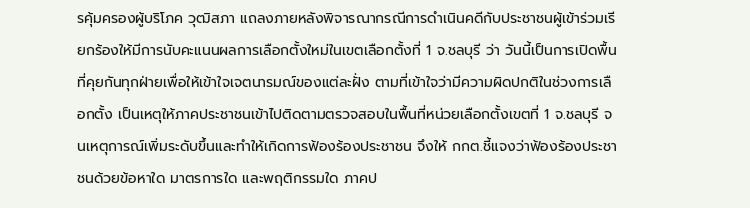รคุ้มครองผู้บริโภค วุฒิสภา แถลงภายหลังพิจารณากรณีการดำเนินคดีกับประชาชนผู้เข้าร่วมเรียกร้องให้มีการนับคะแนนผลการเลือกตั้งใหม่ในเขตเลือกตั้งที่ 1 จ.ชลบุรี ว่า วันนี้เป็นการเปิดพื้นที่คุยกันทุกฝ่ายเพื่อให้เข้าใจเจตนารมณ์ของแต่ละฝั่ง ตามที่เข้าใจว่ามีความผิดปกติในช่วงการเลือกตั้ง เป็นเหตุให้ภาคประชาชนเข้าไปติดตามตรวจสอบในพื้นที่หน่วยเลือกตั้งเขตที่ 1 จ.ชลบุรี จนเหตุการณ์เพิ่มระดับขึ้นและทำให้เกิดการฟ้องร้องประชาชน จึงให้ กกต.ชี้แจงว่าฟ้องร้องประชาชนด้วยข้อหาใด มาตรการใด และพฤติกรรมใด ภาคป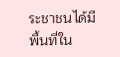ระชาชนได้มีพื้นที่ใน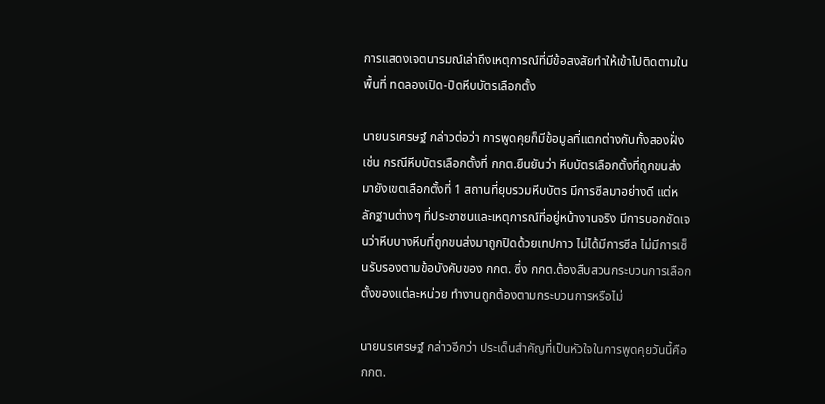การแสดงเจตนารมณ์เล่าถึงเหตุการณ์ที่มีข้อสงสัยทำให้เข้าไปติดตามในพื้นที่ ทดลองเปิด-ปิดหีบบัตรเลือกตั้ง

นายนรเศรษฐ์ กล่าวต่อว่า การพูดคุยก็มีข้อมูลที่แตกต่างกันทั้งสองฝั่ง เช่น กรณีหีบบัตรเลือกตั้งที่ กกต.ยืนยันว่า หีบบัตรเลือกตั้งที่ถูกขนส่งมายังเขตเลือกตั้งที่ 1 สถานที่ยุบรวมหีบบัตร มีการซีลมาอย่างดี แต่หลักฐานต่างๆ ที่ประชาชนและเหตุการณ์ที่อยู่หน้างานจริง มีการบอกชัดเจนว่าหีบบางหีบที่ถูกขนส่งมาถูกปิดด้วยเทปกาว ไม่ได้มีการซีล ไม่มีการเซ็นรับรองตามข้อบังคับของ กกต. ซึ่ง กกต.ต้องสืบสวนกระบวนการเลือกตั้งของแต่ละหน่วย ทำงานถูกต้องตามกระบวนการหรือไม่

นายนรเศรษฐ์ กล่าวอีกว่า ประเด็นสำคัญที่เป็นหัวใจในการพูดคุยวันนี้คือ กกต.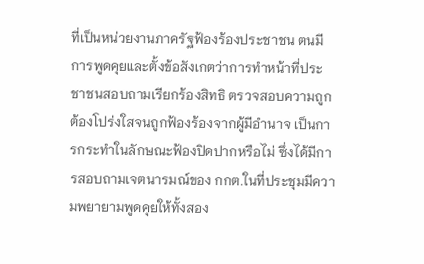ที่เป็นหน่วยงานภาครัฐฟ้องร้องประชาชน ตนมีการพูดคุยและตั้งข้อสังเกตว่าการทำหน้าที่ประชาชนสอบถามเรียกร้องสิทธิ ตรวจสอบความถูกต้องโปร่งใสจนถูกฟ้องร้องจากผู้มีอำนาจ เป็นการกระทำในลักษณะฟ้องปิดปากหรือไม่ ซึ่งได้มีการสอบถามเจตนารมณ์ของ กกต.ในที่ประชุมมีความพยายามพูดคุยให้ทั้งสอง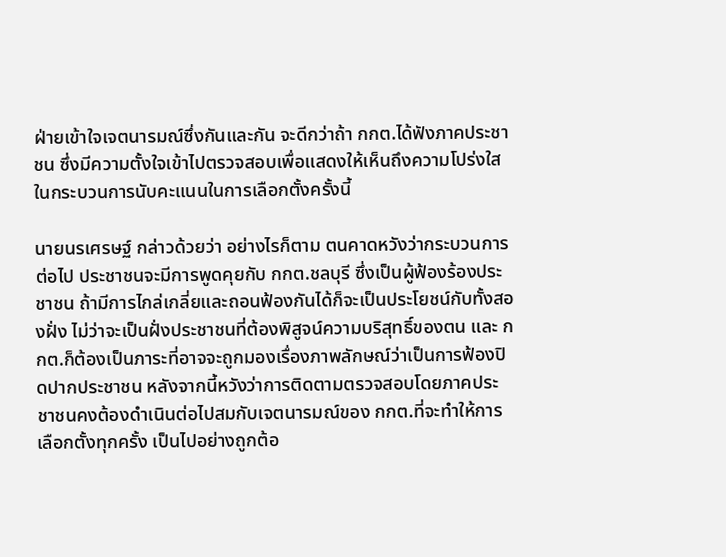ฝ่ายเข้าใจเจตนารมณ์ซึ่งกันและกัน จะดีกว่าถ้า กกต.ได้ฟังภาคประชาชน ซึ่งมีความตั้งใจเข้าไปตรวจสอบเพื่อแสดงให้เห็นถึงความโปร่งใสในกระบวนการนับคะแนนในการเลือกตั้งครั้งนี้

นายนรเศรษฐ์ กล่าวด้วยว่า อย่างไรก็ตาม ตนคาดหวังว่ากระบวนการต่อไป ประชาชนจะมีการพูดคุยกับ กกต.ชลบุรี ซึ่งเป็นผู้ฟ้องร้องประชาชน ถ้ามีการไกล่เกลี่ยและถอนฟ้องกันได้ก็จะเป็นประโยชน์กับทั้งสองฝั่ง ไม่ว่าจะเป็นฝั่งประชาชนที่ต้องพิสูจน์ความบริสุทธิ์ของตน และ กกต.ก็ต้องเป็นภาระที่อาจจะถูกมองเรื่องภาพลักษณ์ว่าเป็นการฟ้องปิดปากประชาชน หลังจากนี้หวังว่าการติดตามตรวจสอบโดยภาคประชาชนคงต้องดำเนินต่อไปสมกับเจตนารมณ์ของ กกต.ที่จะทำให้การเลือกตั้งทุกครั้ง เป็นไปอย่างถูกต้อ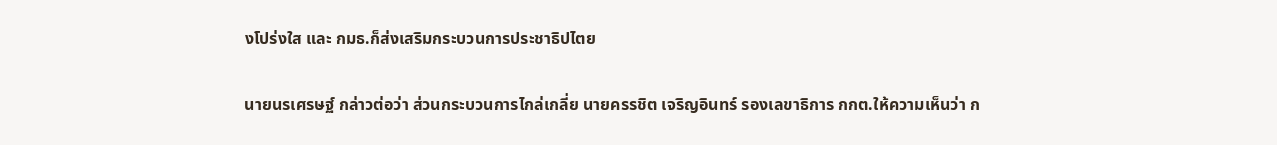งโปร่งใส และ กมธ.ก็ส่งเสริมกระบวนการประชาธิปไตย

นายนรเศรษฐ์ กล่าวต่อว่า ส่วนกระบวนการไกล่เกลี่ย นายครรชิต เจริญอินทร์ รองเลขาธิการ กกต.ให้ความเห็นว่า ก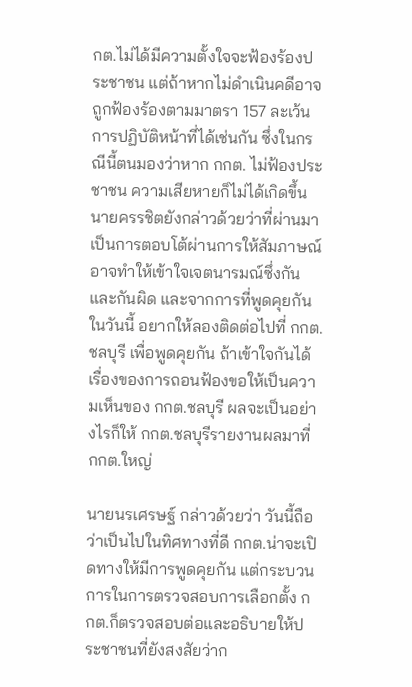กต.ไม่ได้มีความตั้งใจจะฟ้องร้องประชาชน แต่ถ้าหากไม่ดำเนินคดีอาจถูกฟ้องร้องตามมาตรา 157 ละเว้นการปฏิบัติหน้าที่ได้เช่นกัน ซึ่งในกรณีนี้ตนมองว่าหาก กกต. ไม่ฟ้องประชาชน ความเสียหายก็ไม่ได้เกิดขึ้น นายครรชิตยังกล่าวด้วยว่าที่ผ่านมาเป็นการตอบโต้ผ่านการให้สัมภาษณ์ อาจทำให้เข้าใจเจตนารมณ์ซึ่งกันและกันผิด และจากการที่พูดคุยกันในวันนี้ อยากให้ลองติดต่อไปที่ กกต.ชลบุรี เพื่อพูดคุยกัน ถ้าเข้าใจกันได้ เรื่องของการถอนฟ้องขอให้เป็นความเห็นของ กกต.ชลบุรี ผลจะเป็นอย่างไรก็ให้ กกต.ชลบุรีรายงานผลมาที่ กกต.ใหญ่

นายนรเศรษฐ์ กล่าวด้วยว่า วันนี้ถือว่าเป็นไปในทิศทางที่ดี กกต.น่าจะเปิดทางให้มีการพูดคุยกัน แต่กระบวนการในการตรวจสอบการเลือกตั้ง กกต.ก็ตรวจสอบต่อและอธิบายให้ประชาชนที่ยังสงสัยว่าก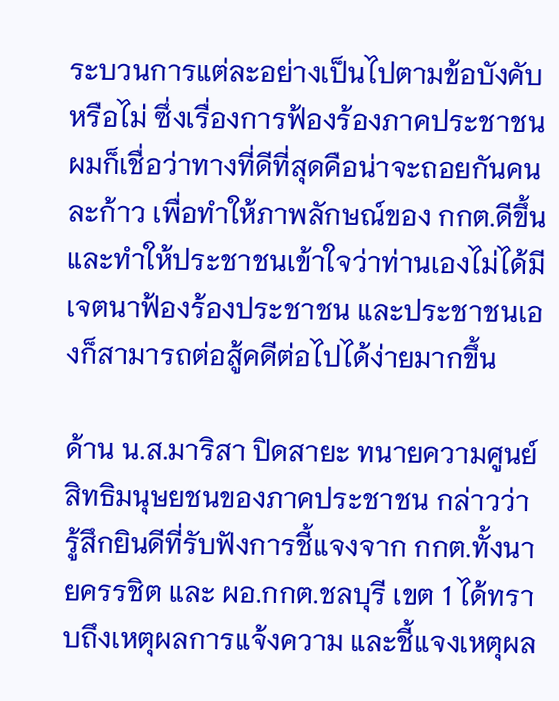ระบวนการแต่ละอย่างเป็นไปตามข้อบังคับหรือไม่ ซึ่งเรื่องการฟ้องร้องภาคประชาชน ผมก็เชื่อว่าทางที่ดีที่สุดคือน่าจะถอยกันคนละก้าว เพื่อทำให้ภาพลักษณ์ของ กกต.ดีขึ้น และทำให้ประชาชนเข้าใจว่าท่านเองไม่ได้มีเจตนาฟ้องร้องประชาชน และประชาชนเองก็สามารถต่อสู้คดีต่อไปได้ง่ายมากขึ้น

ด้าน น.ส.มาริสา ปิดสายะ ทนายความศูนย์สิทธิมนุษยชนของภาคประชาชน กล่าวว่า รู้สึกยินดีที่รับฟังการชี้แจงจาก กกต.ทั้งนายครรชิต และ ผอ.กกต.ชลบุรี เขต 1 ได้ทราบถึงเหตุผลการแจ้งความ และชี้แจงเหตุผล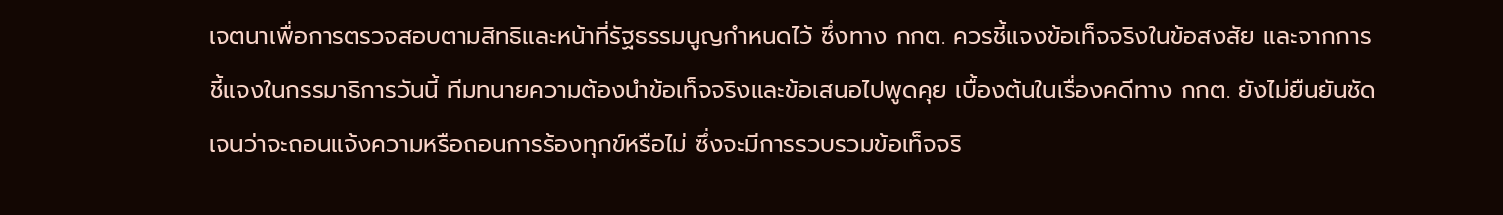เจตนาเพื่อการตรวจสอบตามสิทธิและหน้าที่รัฐธรรมนูญกำหนดไว้ ซึ่งทาง กกต. ควรชี้แจงข้อเท็จจริงในข้อสงสัย และจากการชี้แจงในกรรมาธิการวันนี้ ทีมทนายความต้องนำข้อเท็จจริงและข้อเสนอไปพูดคุย เบื้องต้นในเรื่องคดีทาง กกต. ยังไม่ยืนยันชัดเจนว่าจะถอนแจ้งความหรือถอนการร้องทุกข์หรือไม่ ซึ่งจะมีการรวบรวมข้อเท็จจริ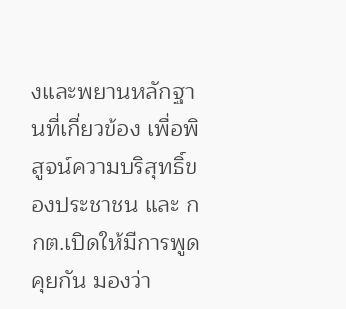งและพยานหลักฐานที่เกี่ยวข้อง เพื่อพิสูจน์ความบริสุทธิ์ของประชาชน และ กกต.เปิดให้มีการพูดคุยกัน มองว่า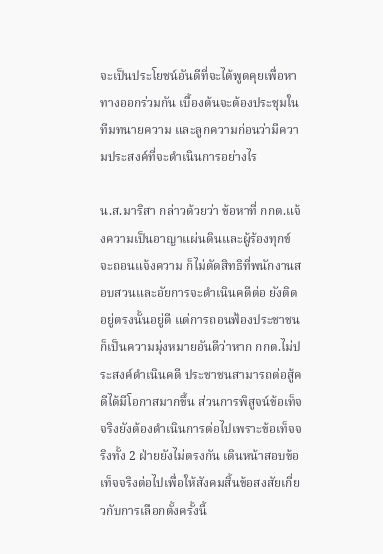จะเป็นประโยชน์อันดีที่จะได้พูดคุยเพื่อหาทางออกร่วมกัน เบื้องต้นจะต้องประชุมในทีมทนายความ และลูกความก่อนว่ามีความประสงค์ที่จะดำเนินการอย่างไร

น.ส.มาริสา กล่าวด้วยว่า ข้อหาที่ กกต.แจ้งความเป็นอาญาแผ่นดินและผู้ร้องทุกข์จะถอนแจ้งความ ก็ไม่ตัดสิทธิที่พนักงานสอบสวนและอัยการจะดำเนินคดีต่อ ยังติดอยู่ตรงนั้นอยู่ดี แต่การถอนฟ้องประชาชน ก็เป็นความมุ่งหมายอันดีว่าหาก กกต.ไม่ประสงค์ดำเนินคดี ประชาชนสามารถต่อสู้คดีได้มีโอกาสมากขึ้น ส่วนการพิสูจน์ข้อเท็จจริงยังต้องดำเนินการต่อไปเพราะข้อเท็จจริงทั้ง 2 ฝ่ายยังไม่ตรงกัน เดินหน้าสอบข้อเท็จจริงต่อไปเพื่อให้สังคมสิ้นข้อสงสัยเกี่ยวกับการเลือกตั้งครั้งนี้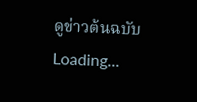ดูข่าวต้นฉบับ
Loading...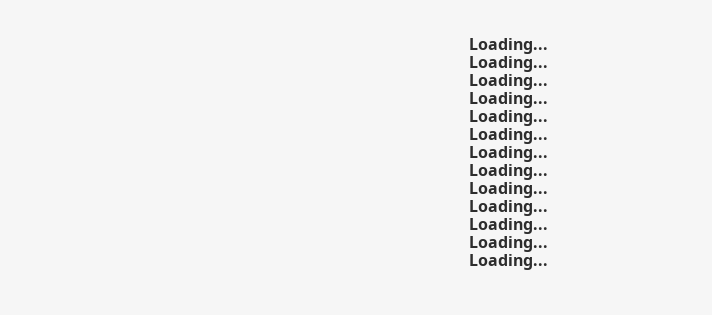Loading...
Loading...
Loading...
Loading...
Loading...
Loading...
Loading...
Loading...
Loading...
Loading...
Loading...
Loading...
Loading...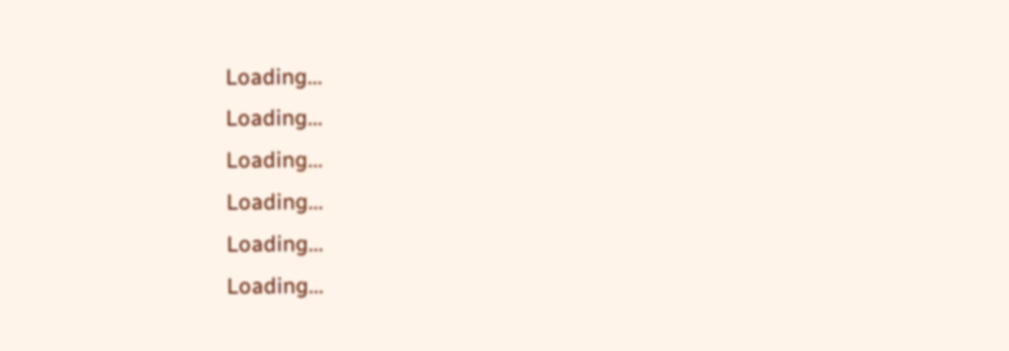Loading...
Loading...
Loading...
Loading...
Loading...
Loading...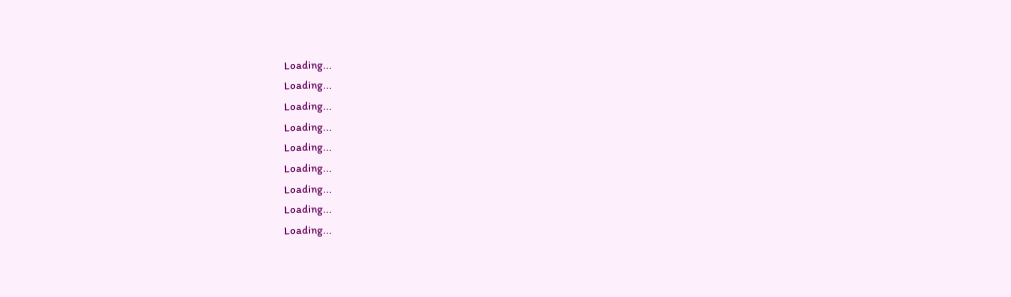Loading...
Loading...
Loading...
Loading...
Loading...
Loading...
Loading...
Loading...
Loading...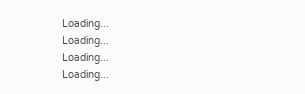Loading...
Loading...
Loading...
Loading...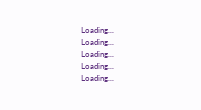Loading...
Loading...
Loading...
Loading...
Loading...